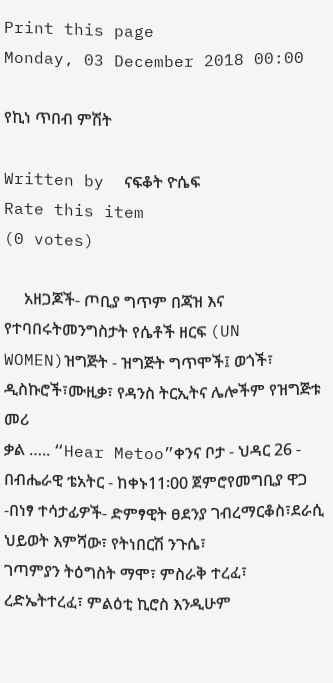Print this page
Monday, 03 December 2018 00:00

የኪነ ጥበብ ምሽት

Written by  ናፍቆት ዮሴፍ
Rate this item
(0 votes)

     አዘጋጆች- ጦቢያ ግጥም በጃዝ እና የተባበሩትመንግስታት የሴቶች ዘርፍ (UN WOMEN)ዝግጅት - ዝግጅት ግጥሞች፤ ወጎች፣ ዲስኩሮች፣ሙዚቃ፣ የዳንስ ትርኢትና ሌሎችም የዝግጅቱ መሪ
ቃል ….. “Hear Metoo”ቀንና ቦታ - ህዳር 26 - በብሔራዊ ቴአትር - ከቀኑ11፡00 ጀምሮየመግቢያ ዋጋ -በነፃ ተሳታፊዎች- ድምፃዊት ፀደንያ ገብረማርቆስ፣ደራሲ ህይወት እምሻው፣ የትነበርሽ ንጉሴ፣
ገጣምያን ትዕግስት ማሞ፣ ምስራቅ ተረፈ፣ ረድኤትተረፈ፣ ምልዕቲ ኪሮስ እንዲሁም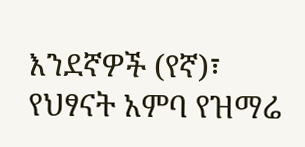እንደኛዎች (የኛ)፣ የህፃናት አምባ የዝማሬ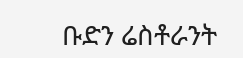ቡድን ሬስቶራንት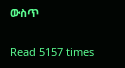ውስጥ

Read 5157 times